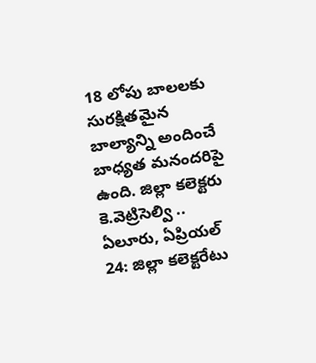18 లోపు బాలలకు సురక్షితమైన బాల్యాన్ని అందించే బాధ్యత మనందరిపై ఉంది. జిల్లా కలెక్టరు కె.వెట్రిసెల్వి ..
ఏలూరు, ఏప్రియల్ 24: జిల్లా కలెక్టరేటు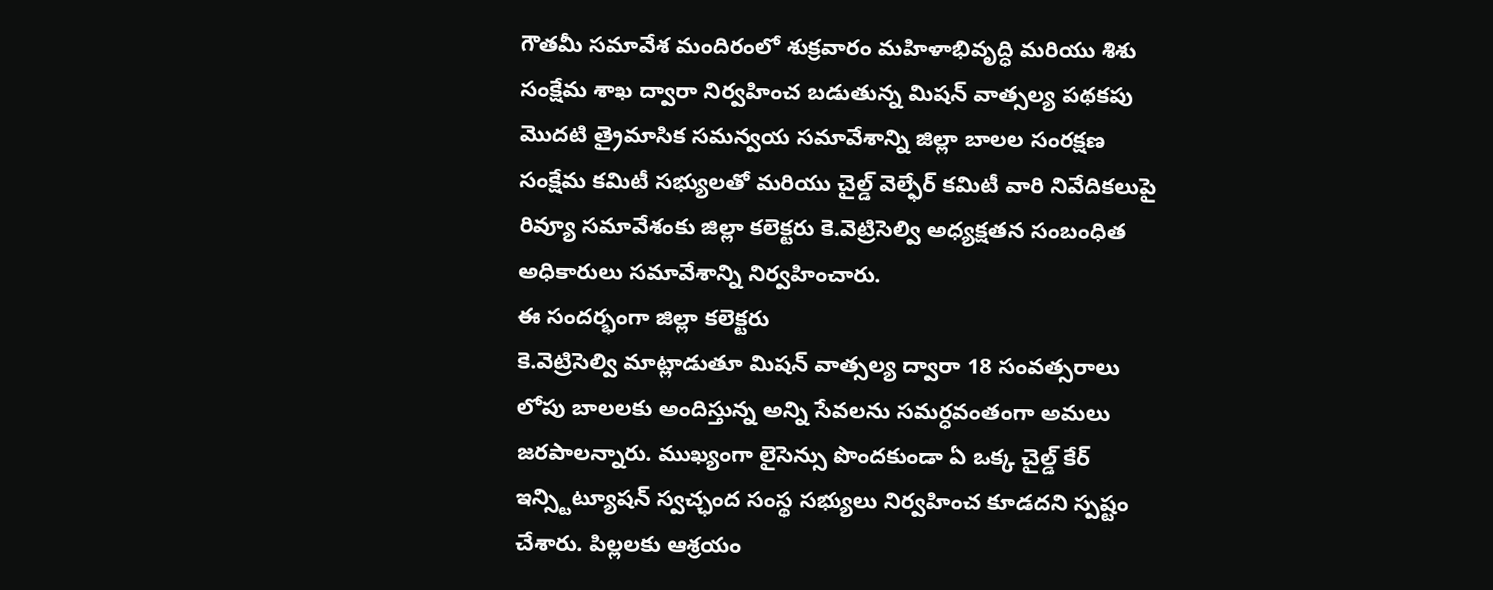గౌతమీ సమావేశ మందిరంలో శుక్రవారం మహిళాభివృద్ధి మరియు శిశు సంక్షేమ శాఖ ద్వారా నిర్వహించ బడుతున్న మిషన్ వాత్సల్య పథకపు మొదటి త్రైమాసిక సమన్వయ సమావేశాన్ని జిల్లా బాలల సంరక్షణ సంక్షేమ కమిటీ సభ్యులతో మరియు చైల్డ్ వెల్ఫేర్ కమిటీ వారి నివేదికలుపై రివ్యూ సమావేశంకు జిల్లా కలెక్టరు కె.వెట్రిసెల్వి అధ్యక్షతన సంబంధిత అధికారులు సమావేశాన్ని నిర్వహించారు.
ఈ సందర్భంగా జిల్లా కలెక్టరు
కె.వెట్రిసెల్వి మాట్లాడుతూ మిషన్ వాత్సల్య ద్వారా 18 సంవత్సరాలు లోపు బాలలకు అందిస్తున్న అన్ని సేవలను సమర్ధవంతంగా అమలు జరపాలన్నారు. ముఖ్యంగా లైసెన్సు పొందకుండా ఏ ఒక్క చైల్డ్ కేర్ ఇన్స్టిట్యూషన్ స్వచ్ఛంద సంస్థ సభ్యులు నిర్వహించ కూడదని స్పష్టం చేశారు. పిల్లలకు ఆశ్రయం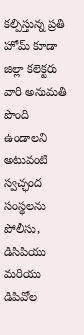కల్పిస్తున్న ప్రతి హోమ్ కూడా జిల్లా కలెక్టరు వారి అనుమతి పొంది ఉండాలని అటువంటి స్వచ్ఛంద సంస్థలను పోలీసు, డిసిపియు మరియు డిపివోల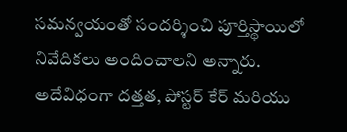సమన్వయంతో సందర్శించి పూర్తిస్థాయిలో నివేదికలు అందించాలని అన్నారు. అదేవిధంగా దత్తత, పోస్టర్ కేర్ మరియు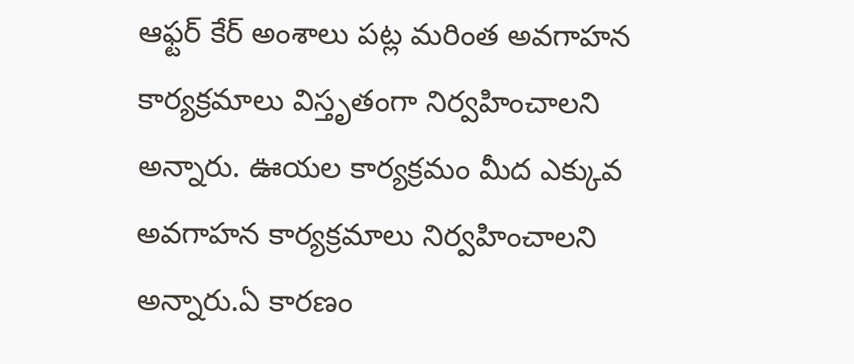ఆఫ్టర్ కేర్ అంశాలు పట్ల మరింత అవగాహన కార్యక్రమాలు విస్తృతంగా నిర్వహించాలని అన్నారు. ఊయల కార్యక్రమం మీద ఎక్కువ అవగాహన కార్యక్రమాలు నిర్వహించాలని అన్నారు.ఏ కారణం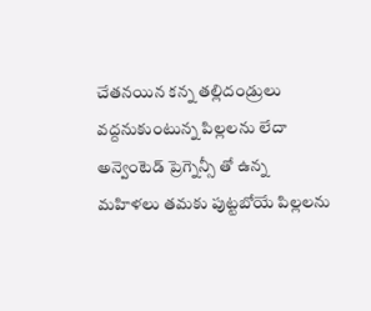చేతనయిన కన్న తల్లిదండ్రులు వద్దనుకుంటున్న పిల్లలను లేదా అన్వెంటెడ్ ప్రెగ్నెన్సీ తో ఉన్న మహిళలు తమకు పుట్టబోయే పిల్లలను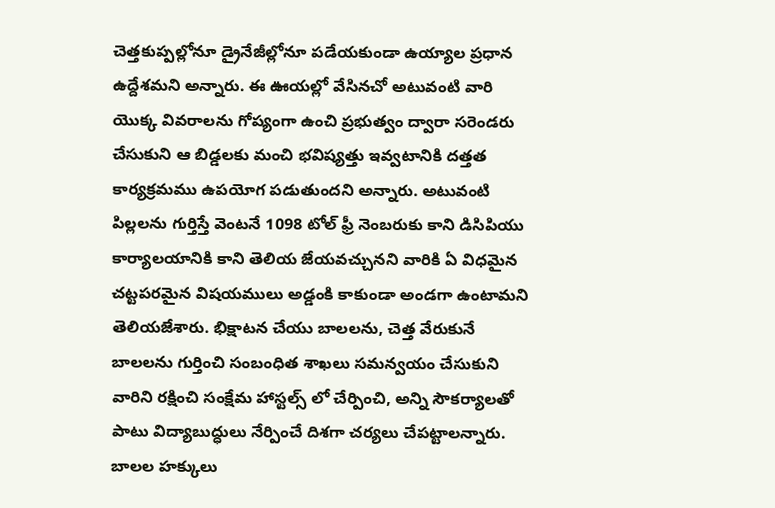చెత్తకుప్పల్లోనూ డ్రైనేజీల్లోనూ పడేయకుండా ఉయ్యాల ప్రధాన ఉద్దేశమని అన్నారు. ఈ ఊయల్లో వేసినచో అటువంటి వారి యొక్క వివరాలను గోప్యంగా ఉంచి ప్రభుత్వం ద్వారా సరెండరు చేసుకుని ఆ బిడ్డలకు మంచి భవిష్యత్తు ఇవ్వటానికి దత్తత కార్యక్రమము ఉపయోగ పడుతుందని అన్నారు. అటువంటి పిల్లలను గుర్తిస్తే వెంటనే 1098 టోల్ ఫ్రీ నెంబరుకు కాని డిసిపియు కార్యాలయానికి కాని తెలియ జేయవచ్చునని వారికి ఏ విధమైన చట్టపరమైన విషయములు అడ్డంకి కాకుండా అండగా ఉంటామని తెలియజేశారు. భిక్షాటన చేయు బాలలను, చెత్త వేరుకునే బాలలను గుర్తించి సంబంధిత శాఖలు సమన్వయం చేసుకుని వారిని రక్షించి సంక్షేమ హాస్టల్స్ లో చేర్పించి, అన్ని సౌకర్యాలతో పాటు విద్యాబుద్ధులు నేర్పించే దిశగా చర్యలు చేపట్టాలన్నారు.
బాలల హక్కులు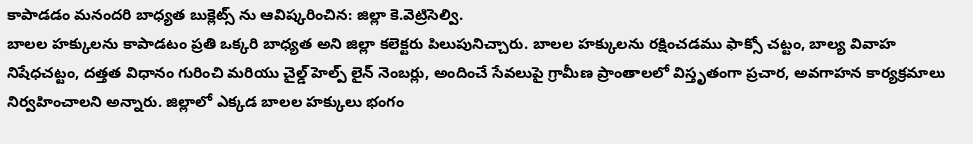కాపాడడం మనందరి బాధ్యత బుక్లెట్స్ ను ఆవిష్కరించిన: జిల్లా కె.వెట్రిసెల్వి.
బాలల హక్కులను కాపాడటం ప్రతి ఒక్కరి బాధ్యత అని జిల్లా కలెక్టరు పిలుపునిచ్చారు. బాలల హక్కులను రక్షించడము ఫాక్సో చట్టం, బాల్య వివాహ నిషేధచట్టం, దత్తత విధానం గురించి మరియు చైల్డ్ హెల్ప్ లైన్ నెంబర్లు, అందించే సేవలుపై గ్రామీణ ప్రాంతాలలో విస్తృతంగా ప్రచార, అవగాహన కార్యక్రమాలు నిర్వహించాలని అన్నారు. జిల్లాలో ఎక్కడ బాలల హక్కులు భంగం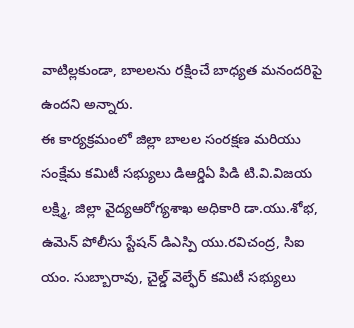వాటిల్లకుండా, బాలలను రక్షించే బాధ్యత మనందరిపై ఉందని అన్నారు.
ఈ కార్యక్రమంలో జిల్లా బాలల సంరక్షణ మరియు సంక్షేమ కమిటీ సభ్యులు డిఆర్డిఏ పిడి టి.వి.విజయ లక్ష్మి, జిల్లా వైద్యఆరోగ్యశాఖ అధికారి డా.యు.శోభ, ఉమెన్ పోలీసు స్టేషన్ డిఎస్పి యు.రవిచంద్ర, సిఐ యం. సుబ్బారావు, చైల్డ్ వెల్ఫేర్ కమిటీ సభ్యులు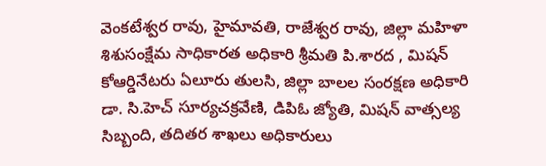వెంకటేశ్వర రావు, హైమావతి, రాజేశ్వర రావు, జిల్లా మహిళా శిశుసంక్షేమ సాధికారత అధికారి శ్రీమతి పి.శారద , మిషన్ కోఆర్డినేటరు ఏలూరు తులసి, జిల్లా బాలల సంరక్షణ అధికారి డా. సి.హెచ్ సూర్యచక్రవేణి, డిపిఓ జ్యోతి, మిషన్ వాత్సల్య సిబ్బంది, తదితర శాఖలు అధికారులు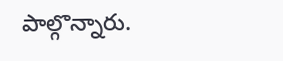పాల్గొన్నారు.